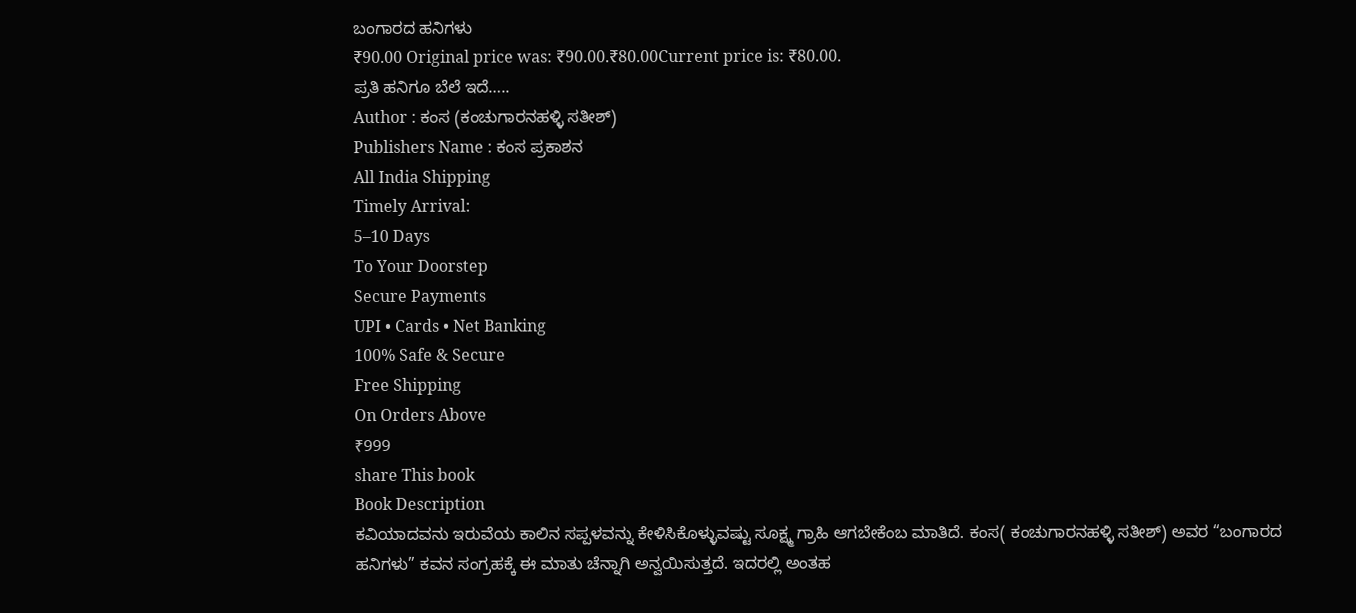ಬಂಗಾರದ ಹನಿಗಳು
₹90.00 Original price was: ₹90.00.₹80.00Current price is: ₹80.00.
ಪ್ರತಿ ಹನಿಗೂ ಬೆಲೆ ಇದೆ…..
Author : ಕಂಸ (ಕಂಚುಗಾರನಹಳ್ಳಿ ಸತೀಶ್)
Publishers Name : ಕಂಸ ಪ್ರಕಾಶನ
All India Shipping
Timely Arrival:
5–10 Days
To Your Doorstep
Secure Payments
UPI • Cards • Net Banking
100% Safe & Secure
Free Shipping
On Orders Above
₹999
share This book
Book Description
ಕವಿಯಾದವನು ಇರುವೆಯ ಕಾಲಿನ ಸಪ್ಪಳವನ್ನು ಕೇಳಿಸಿಕೊಳ್ಳುವಷ್ಟು ಸೂಕ್ಷ್ಮ ಗ್ರಾಹಿ ಆಗಬೇಕೆಂಬ ಮಾತಿದೆ. ಕಂಸ( ಕಂಚುಗಾರನಹಳ್ಳಿ ಸತೀಶ್) ಅವರ “ಬಂಗಾರದ ಹನಿಗಳು” ಕವನ ಸಂಗ್ರಹಕ್ಕೆ ಈ ಮಾತು ಚೆನ್ನಾಗಿ ಅನ್ವಯಿಸುತ್ತದೆ. ಇದರಲ್ಲಿ ಅಂತಹ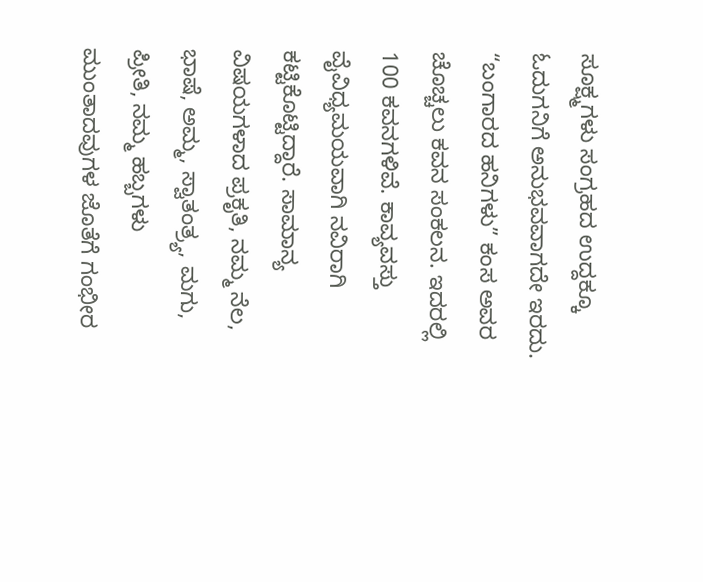ಸೂಕ್ಷ್ಮಗಳು ಸಂಗ್ರಹದ ಉದ್ದಕ್ಕೂ ಓದುಗನಿಗೆ ಅನುಭವವಾಗದೇ ಇರದು.
“ಬಂಗಾರದ ಹನಿಗಳು” ಕಂಸ ಅವರ ಚೊಚ್ಚಲು ಕವನ ಸಂಕಲನ. ಇದರಲ್ಲಿ 100 ಕವನಗಳಿವೆ. ಕಾವ್ಯವಸ್ತು ವೈವಿಧ್ಯಮಯವಾಗಿ ನವಿರಾಗಿ ಕಟ್ಟಿಕೊಟ್ಟಿದ್ದಾರೆ. ಸಾಮಾನ್ಯ ವಿಷಯಗಳಾದ ಪ್ರಕೃತಿ, ನಮ್ಮ ನೆಲ, ಭಾಷೆ, ಅಮ್ಮ, ಸ್ವಾತಂತ್ರ್ಯ, ಮಗು, ಪ್ರೀತಿ, ನಮ್ಮ ಹಬ್ಬಗಳು ಮುಂತಾದವುಗಳ ಜೊತೆಗೆ ಗಂಭೀರ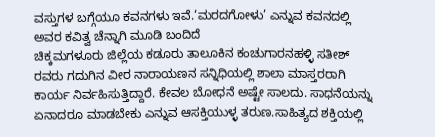ವಸ್ತುಗಳ ಬಗ್ಗೆಯೂ ಕವನಗಳು ಇವೆ.‘ಮರದಗೋಳು’ ಎನ್ನುವ ಕವನದಲ್ಲಿ ಅವರ ಕವಿತ್ವ ಚೆನ್ನಾಗಿ ಮೂಡಿ ಬಂದಿದೆ
ಚಿಕ್ಕಮಗಳೂರು ಜಿಲ್ಲೆಯ ಕಡೂರು ತಾಲೂಕಿನ ಕಂಚುಗಾರನಹಳ್ಳಿ ಸತೀಶ್ ರವರು ಗದುಗಿನ ವೀರ ನಾರಾಯಣನ ಸನ್ನಿಧಿಯಲ್ಲಿ ಶಾಲಾ ಮಾಸ್ತರರಾಗಿ ಕಾರ್ಯ ನಿರ್ವಹಿಸುತ್ತಿದ್ದಾರೆ. ಕೇವಲ ಬೋಧನೆ ಅಷ್ಟೇ ಸಾಲದು. ಸಾಧನೆಯನ್ನು ಏನಾದರೂ ಮಾಡಬೇಕು ಎನ್ನುವ ಆಸಕ್ತಿಯುಳ್ಳ ತರುಣ.ಸಾಹಿತ್ಯದ ಶಕ್ತಿಯಲ್ಲಿ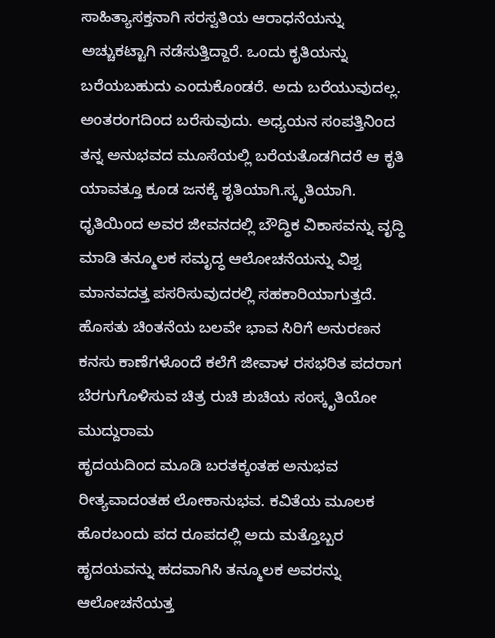ಸಾಹಿತ್ಯಾಸಕ್ತನಾಗಿ ಸರಸ್ವತಿಯ ಆರಾಧನೆಯನ್ನು ಅಚ್ಚುಕಟ್ಟಾಗಿ ನಡೆಸುತ್ತಿದ್ದಾರೆ. ಒಂದು ಕೃತಿಯನ್ನು ಬರೆಯಬಹುದು ಎಂದುಕೊಂಡರೆ. ಅದು ಬರೆಯುವುದಲ್ಲ. ಅಂತರಂಗದಿಂದ ಬರೆಸುವುದು. ಅಧ್ಯಯನ ಸಂಪತ್ತಿನಿಂದ ತನ್ನ ಅನುಭವದ ಮೂಸೆಯಲ್ಲಿ ಬರೆಯತೊಡಗಿದರೆ ಆ ಕೃತಿ ಯಾವತ್ತೂ ಕೂಡ ಜನಕ್ಕೆ ಶೃತಿಯಾಗಿ.ಸ್ಕೃತಿಯಾಗಿ. ಧೃತಿಯಿಂದ ಅವರ ಜೀವನದಲ್ಲಿ ಬೌದ್ಧಿಕ ವಿಕಾಸವನ್ನು ವೃದ್ಧಿ ಮಾಡಿ ತನ್ಮೂಲಕ ಸಮೃದ್ಧ ಆಲೋಚನೆಯನ್ನು ವಿಶ್ವ ಮಾನವದತ್ತ ಪಸರಿಸುವುದರಲ್ಲಿ ಸಹಕಾರಿಯಾಗುತ್ತದೆ.
ಹೊಸತು ಚಿಂತನೆಯ ಬಲವೇ ಭಾವ ಸಿರಿಗೆ ಅನುರಣನ ಕನಸು ಕಾಣೆಗಳೊಂದೆ ಕಲೆಗೆ ಜೀವಾಳ ರಸಭರಿತ ಪದರಾಗ ಬೆರಗುಗೊಳಿಸುವ ಚಿತ್ರ ರುಚಿ ಶುಚಿಯ ಸಂಸ್ಕೃತಿಯೋ ಮುದ್ದುರಾಮ
ಹೃದಯದಿಂದ ಮೂಡಿ ಬರತಕ್ಕಂತಹ ಅನುಭವ ರೀತ್ಯವಾದಂತಹ ಲೋಕಾನುಭವ. ಕವಿತೆಯ ಮೂಲಕ ಹೊರಬಂದು ಪದ ರೂಪದಲ್ಲಿ ಅದು ಮತ್ತೊಬ್ಬರ ಹೃದಯವನ್ನು ಹದವಾಗಿಸಿ ತನ್ಮೂಲಕ ಅವರನ್ನು ಆಲೋಚನೆಯತ್ತ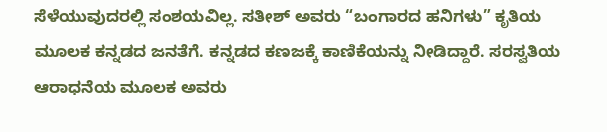ಸೆಳೆಯುವುದರಲ್ಲಿ ಸಂಶಯವಿಲ್ಲ. ಸತೀಶ್ ಅವರು “ಬಂಗಾರದ ಹನಿಗಳು” ಕೃತಿಯ ಮೂಲಕ ಕನ್ನಡದ ಜನತೆಗೆ. ಕನ್ನಡದ ಕಣಜಕ್ಕೆ ಕಾಣಿಕೆಯನ್ನು ನೀಡಿದ್ದಾರೆ. ಸರಸ್ವತಿಯ ಆರಾಧನೆಯ ಮೂಲಕ ಅವರು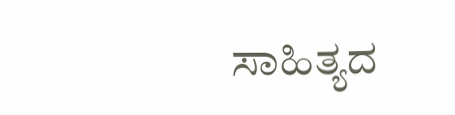ಸಾಹಿತ್ಯದ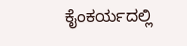ಕೈಂಕರ್ಯದಲ್ಲಿ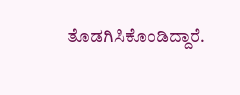ತೊಡಗಿಸಿಕೊಂಡಿದ್ದಾರೆ.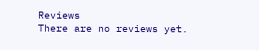Reviews
There are no reviews yet.